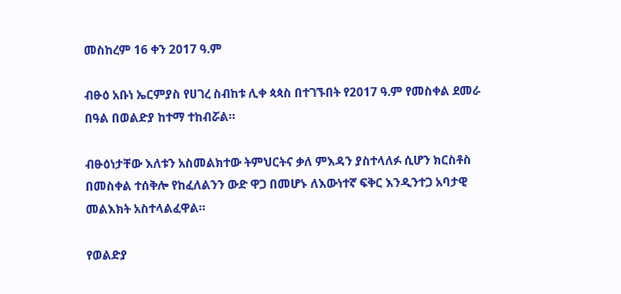መስከረም 16 ቀን 2017 ዓ.ም

ብፁዕ አቡነ ኤርምያስ የሀገረ ስብከቱ ሊቀ ጳጳስ በተገኙበት የ2017 ዓ.ም የመስቀል ደመራ በዓል በወልድያ ከተማ ተከብሯል።

ብፁዕነታቸው እለቱን አስመልክተው ትምህርትና ቃለ ምእዳን ያስተላለፉ ሲሆን ክርስቶስ በመስቀል ተሰቅሎ የከፈለልንን ውድ ዋጋ በመሆኑ ለእውነተኛ ፍቅር እንዲንተጋ አባታዊ መልእክት አስተላልፈዋል።

የወልድያ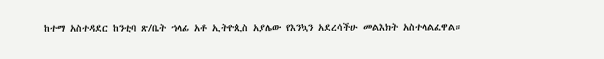ከተማ አስተዳደር ከንቲባ ጽ/ቤት ኀላፊ አቶ ኢትዮጲስ አያሌው የእንኳን አደረሳችሁ መልእክት አስተላልፈዋል።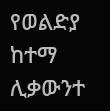የወልድያ ከተማ ሊቃውንተ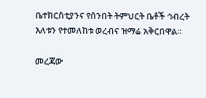ቤተክርስቲያንና የሰንበት ትምህርት ቤቶች ኅብረት እለቱን የተመለከቱ ወረብና ዝማሬ አቅርበዋል።

መረጃው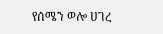የሰሜን ወሎ ሀገረ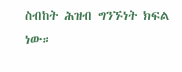ስብከት ሕዝብ ግንኙነት ክፍል ነው።